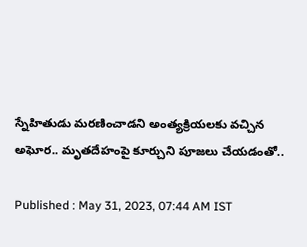స్నేహితుడు మరణించాడని అంత్యక్రియలకు వచ్చిన అఘోర.. మృతదేహంపై కూర్చుని పూజలు చేయడంతో..

Published : May 31, 2023, 07:44 AM IST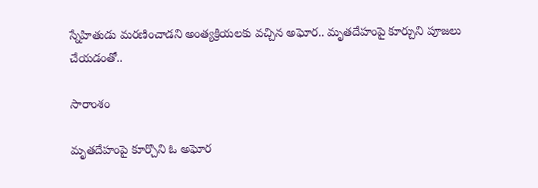స్నేహితుడు మరణించాడని అంత్యక్రియలకు వచ్చిన అఘోర.. మృతదేహంపై కూర్చుని పూజలు చేయడంతో..

సారాంశం

మృతదేహంపై కూర్చొని ఓ అఘోర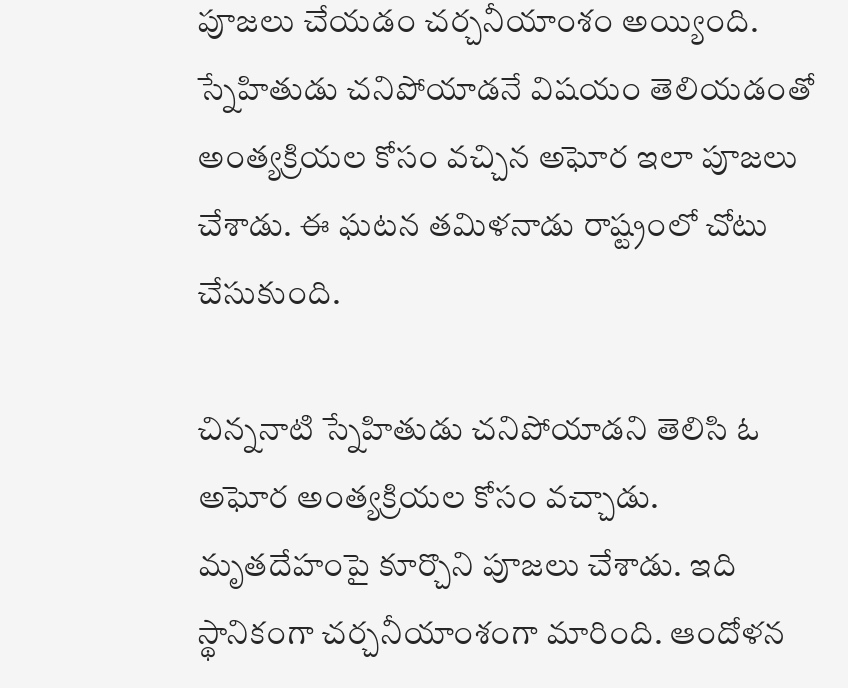పూజలు చేయడం చర్చనీయాంశం అయ్యింది. స్నేహితుడు చనిపోయాడనే విషయం తెలియడంతో అంత్యక్రియల కోసం వచ్చిన అఘోర ఇలా పూజలు చేశాడు. ఈ ఘటన తమిళనాడు రాష్ట్రంలో చోటు చేసుకుంది.

చిన్ననాటి స్నేహితుడు చనిపోయాడని తెలిసి ఓ అఘోర అంత్యక్రియల కోసం వచ్చాడు. మృతదేహంపై కూర్చొని పూజలు చేశాడు. ఇది స్థానికంగా చర్చనీయాంశంగా మారింది. ఆందోళన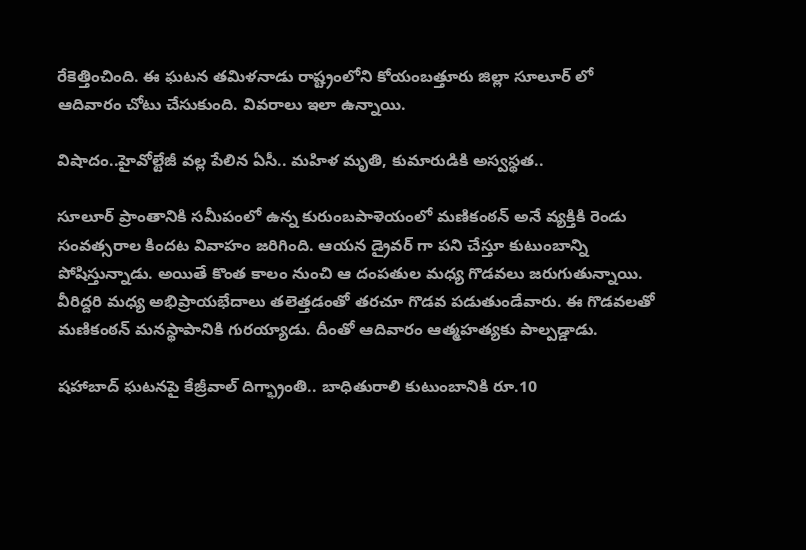రేకెత్తించింది. ఈ ఘటన తమిళనాడు రాష్ట్రంలోని కోయంబత్తూరు జిల్లా సూలూర్ లో ఆదివారం చోటు చేసుకుంది. వివరాలు ఇలా ఉన్నాయి.

విషాదం..హైవోల్టేజీ వల్ల పేలిన ఏసీ.. మహిళ మృతి, కుమారుడికి అస్వస్థత..

సూలూర్‌ ప్రాంతానికి సమీపంలో ఉన్న కురుంబపాళెయంలో మణికంఠన్‌ అనే వ్యక్తికి రెండు సంవత్సరాల కిందట వివాహం జరిగింది. ఆయన డ్రైవర్ గా పని చేస్తూ కుటుంబాన్ని పోషిస్తున్నాడు. అయితే కొంత కాలం నుంచి ఆ దంపతుల మధ్య గొడవలు జరుగుతున్నాయి. వీరిద్దరి మధ్య అభిప్రాయభేదాలు తలెత్తడంతో తరచూ గొడవ పడుతుండేవారు. ఈ గొడవలతో మణికంఠన్ మనస్థాపానికి గురయ్యాడు. దీంతో ఆదివారం ఆత్మహత్యకు పాల్పడ్డాడు.

షహాబాద్ ఘటనపై కేజ్రీవాల్ దిగ్భ్రాంతి.. బాధితురాలి కుటుంబానికి రూ.10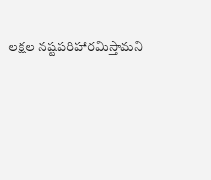లక్షల నష్టపరిహారమిస్తామని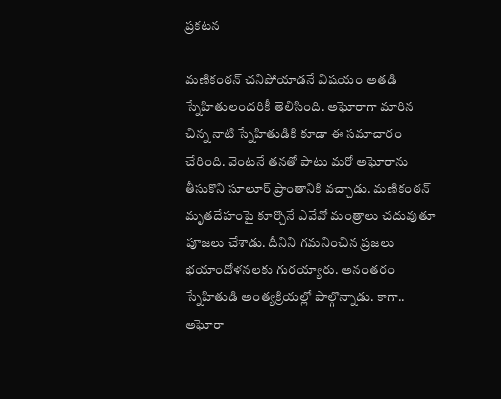ప్రకటన

మణికంఠన్ చనిపోయాడనే విషయం అతడి స్నేహితులందరికీ తెలిసింది. అఘోరాగా మారిన చిన్న నాటి స్నేహితుడికి కూడా ఈ సమాచారం చేరింది. వెంటనే తనతో పాటు మరో అఘోరాను తీసుకొని సూలూర్ ప్రాంతానికి వచ్చాడు. మణికంఠన్ మృతదేహంపై కూర్చొనే ఎవేవో మంత్రాలు చదువుతూ పూజలు చేశాడు. దీనిని గమనించిన ప్రజలు భయాందోళనలకు గురయ్యారు. అనంతరం స్నేహితుడి అంత్యక్రియల్లో పాల్గొన్నాడు. కాగా.. అఘోరా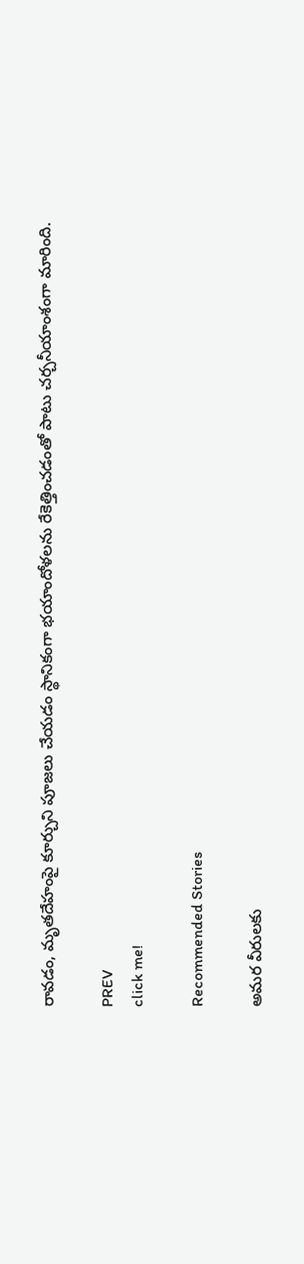రావడం, మృతదేహంపై కూర్చుని పూజలు చేయడం స్థానికంగా భయాందోళలను రేకెత్తించడంతో పాటు చర్చనీయాంశంగా మారింది.

PREV
click me!

Recommended Stories

అమర వీరులకు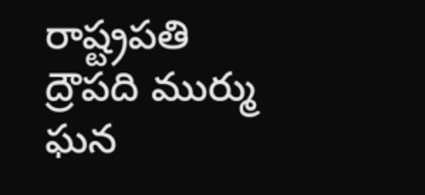రాష్ట్రపతి ద్రౌపది ముర్ము ఘన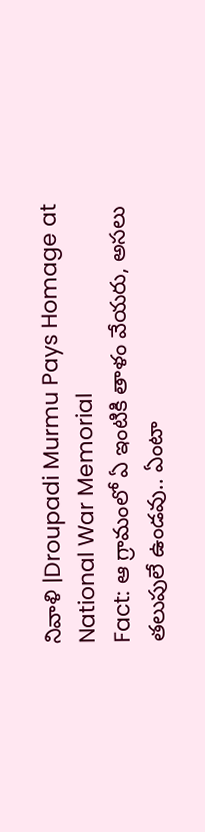నివాళి |Droupadi Murmu Pays Homage at National War Memorial
Fact: ఆ గ్రామంలో ఏ ఇంటికి తాళం వేయరు, అసలు తలుపులే ఉండవు.. ఏంటా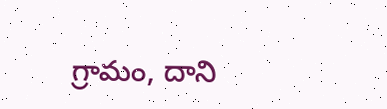గ్రామం, దాని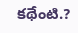కథేంటి.?